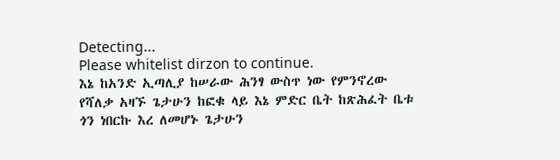Detecting...
Please whitelist dirzon to continue.
እኔ ከአንድ ኢጣሊያ ከሠራው ሕንፃ ውስጥ ነው የምንኖረው የሻለቃ አዛኙ ጌታሁን ከፎቁ ላይ እኔ ምድር ቤት ከጽሕፈት ቤቱ ጎን ነበርኩ እረ ለመሆኑ ጌታሁን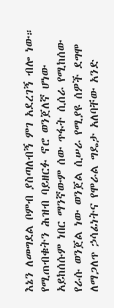እኔን ለመግደል ቦምብ ያስጣለብኝ ምገ አደረገኝ ብሎ ነው። የሚጠብቁትን ሕዝብ ባይዘርፉ ኖሮ ወንጀለኛ ሆነው አይከሰሱም ነበር ማንኛውም ሰው ጥፋት ሲሰራ የሚከሰው የራሱ ወንጀል ነው ወንጀል ሲሠራ የሚያዩ ሰዎች ደግሞ ለማጋለጥ ኃሳፊነትና የሞራል ግዴታ አለባቸው አንድ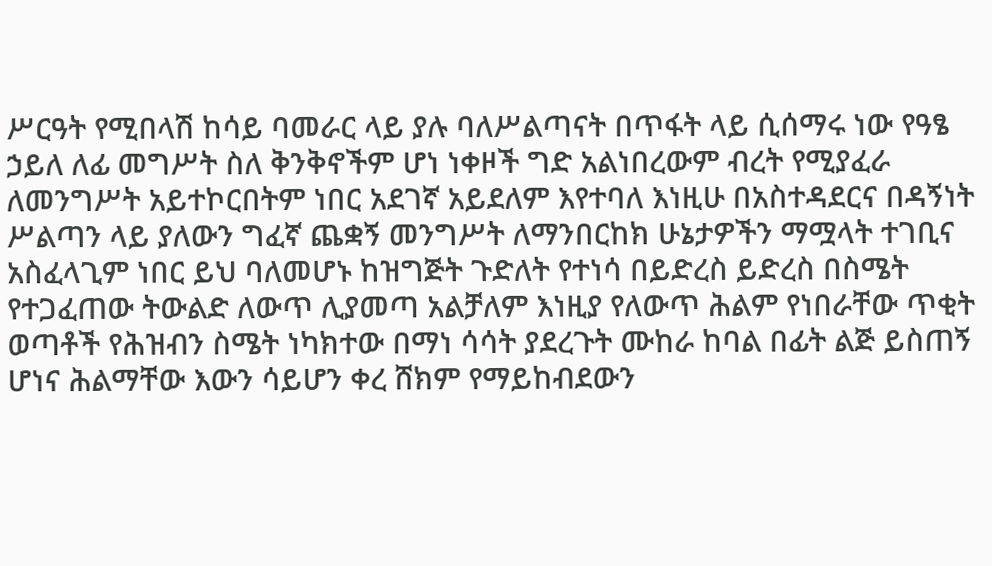ሥርዓት የሚበላሽ ከሳይ ባመራር ላይ ያሉ ባለሥልጣናት በጥፋት ላይ ሲሰማሩ ነው የዓፄ ኃይለ ለፊ መግሥት ስለ ቅንቅኖችም ሆነ ነቀዞች ግድ አልነበረውም ብረት የሚያፈራ ለመንግሥት አይተኮርበትም ነበር አደገኛ አይደለም እየተባለ እነዚሁ በአስተዳደርና በዳኝነት ሥልጣን ላይ ያለውን ግፈኛ ጨቋኝ መንግሥት ለማንበርከክ ሁኔታዎችን ማሟላት ተገቢና አስፈላጊም ነበር ይህ ባለመሆኑ ከዝግጅት ጉድለት የተነሳ በይድረስ ይድረስ በስሜት የተጋፈጠው ትውልድ ለውጥ ሊያመጣ አልቻለም እነዚያ የለውጥ ሕልም የነበራቸው ጥቂት ወጣቶች የሕዝብን ስሜት ነካክተው በማነ ሳሳት ያደረጉት ሙከራ ከባል በፊት ልጅ ይስጠኝ ሆነና ሕልማቸው እውን ሳይሆን ቀረ ሸክም የማይከብደውን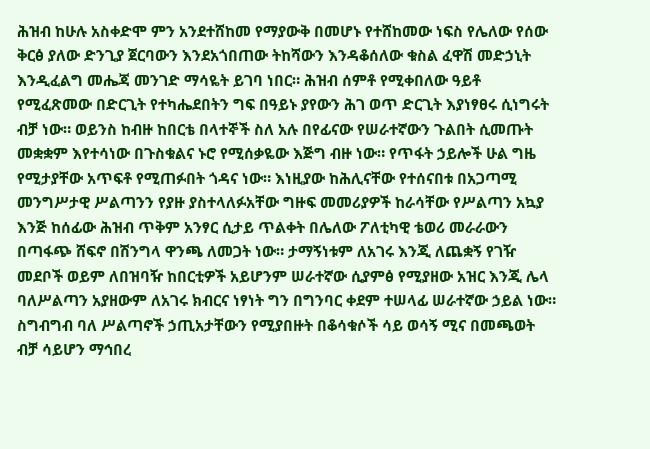ሕዝብ ከሁሉ አስቀድሞ ምን አንደተሸከመ የማያውቅ በመሆኑ የተሸከመው ነፍስ የሌለው የሰው ቅርፅ ያለው ድንጊያ ጀርባውን እንደአጎበጠው ትከሻውን እንዳቆሰለው ቁስል ፈዋሽ መድኃኒት እንዲፈልግ መሔጃ መንገድ ማሳዬት ይገባ ነበር። ሕዝብ ሰምቶ የሚቀበለው ዓይቶ የሚፈጽመው በድርጊት የተካሔደበትን ግፍ በዓይኑ ያየውን ሕገ ወጥ ድርጊት እያነፃፀሩ ሲነግሩት ብቻ ነው። ወይንስ ከብዙ ከበርቴ በላተኞች ስለ አሉ በየፊናው የሠራተኛውን ጉልበት ሲመጡት መቋቋም እየተሳነው በጉስቁልና ኑሮ የሚሰቃዬው እጅግ ብዙ ነው። የጥፋት ኃይሎች ሁል ግዜ የሚታያቸው አጥፍቶ የሚጠፉበት ጎዳና ነው። እነዚያው ከሕሊናቸው የተሰናበቱ በአጋጣሚ መንግሥታዊ ሥልጣንን የያዙ ያስተላለፉአቸው ግዙፍ መመሪያዎች ከራሳቸው የሥልጣን አኳያ እንጅ ከሰፊው ሕዝብ ጥቅም አንፃር ሲታይ ጥልቀት በሌለው ፖለቲካዊ ቴወሪ መራራውን በጣፋጭ ሸፍኖ በሽንግላ ዋንጫ ለመጋት ነው። ታማኝነቱም ለአገሩ እንጂ ለጨቋኝ የገዥ መደቦች ወይም ለበዝባዥ ከበርቲዎች አይሆንም ሠራተኛው ሲያምፅ የሚያዘው አዝር እንጂ ሌላ ባለሥልጣን አያዘውም ለአገሩ ክብርና ነፃነት ግን በግንባር ቀደም ተሠላፊ ሠራተኛው ኃይል ነው። ስግብግብ ባለ ሥልጣኖች ኃጢአታቸውን የሚያበዙት በቆሳቁሶች ሳይ ወሳኝ ሚና በመጫወት ብቻ ሳይሆን ማኅበረ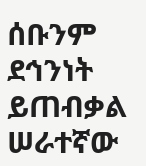ሰቡንም ደኅንነት ይጠብቃል ሠራተኛው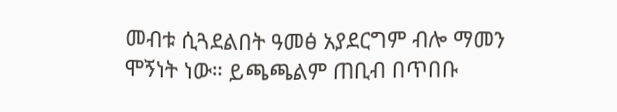መብቱ ሲጓደልበት ዓመፅ አያደርግም ብሎ ማመን ሞኝነት ነው። ይጫጫልም ጠቢብ በጥበቡ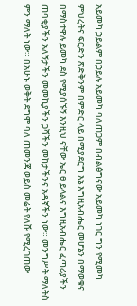አይመካ ኃይልም በኃይሉ አይመካ ባለጠጋም በብልፅግናው አይመካ ነገር ግን የሚመካ ምህረትና ፍርድን ጽድቅንም በምድር ላይ በሚያደርግ እኔ እግዚአብሔር መሆኔን በማወቁና በማስተዋሉ ይመካ ደስ የሚያሰኙኝ እንዚህ ናቸው ኤር ፀ ይላልና እግዚአብሔር ፈጣሪያችን ጠባቂያችን አለኝታችን መመኪያችን ጋሻችን መከታችንና አዳኛችን ነው። መንግሥት ማለትስ ምን ማለት ነው። በአሁኑ ወቅት ደግሞ ባለ ጠመንጃ ወይስ መሬት የለሹ የሚረገጠው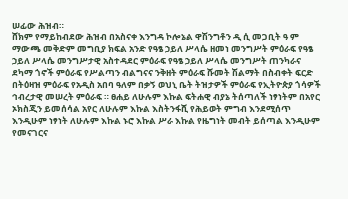ሠፊው ሕዝብ።
ሸክም የማይከብደው ሕዝብ በአስናቀ እንግዳ ኮሎኔል ዋሽንግቶን ዲ ሲ መጋቢት ዓ ም ማውጫ መቅድም መግቢያ ክፍል አንድ የዓፄ ኃይለ ሥላሴ ዘመነ መንግሥት ምዕራፍ የዓፄ ኃይለ ሥላሴ መንግሥታዊ አስተዳደር ምዕራፍ የዓፄ ኃይለ ሥላሴ መንግሥት ጠንካራና ደካማ ጎኖች ምዕራፍ የሥልጣን ብልግናና ንቅዘት ምዕራፍ ሹመት ሽልማት በስብቀት ፍርድ በትዕዛዝ ምዕራፍ የአዲስ አበባ ዓለም በቃኝ ወህኒ ቤት ትዝታዎች ምዕራፍ የኢትዮጵያ ጎሳዎች ኅብረታዊ መሠረት ምዕራፍ ። ፀሐይ ለሁሉም እኩል ፍትሐዊ ብያኔ ትሰጣለች ነፃነትም በአየር ኦክስጂን ይመሰሳል አየር ለሁሉም እኩል እስትንፋሺ የሕይወት ምግብ እንደሚሰጥ እንዲሁም ነፃነት ለሁሉም እኩል ኑሮ እኩል ሥራ እኩል የዜግነት መብት ይሰጣል እንዲሁም የመናገርና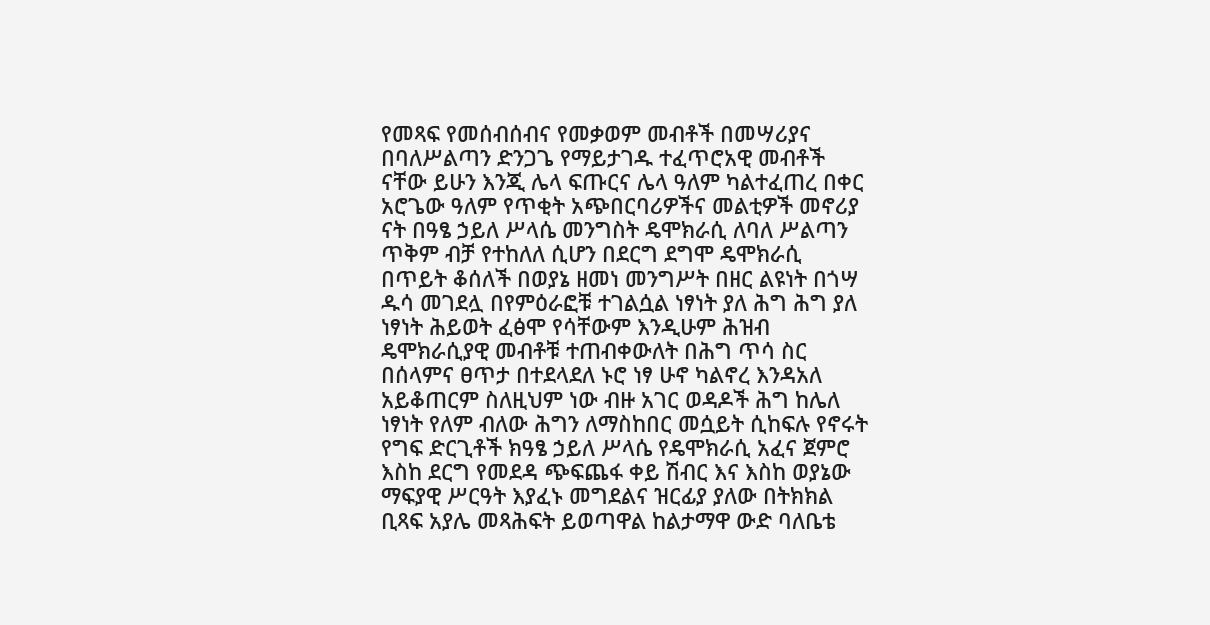የመጻፍ የመሰብሰብና የመቃወም መብቶች በመሣሪያና በባለሥልጣን ድንጋጌ የማይታገዱ ተፈጥሮአዊ መብቶች ናቸው ይሁን እንጂ ሌላ ፍጡርና ሌላ ዓለም ካልተፈጠረ በቀር አሮጌው ዓለም የጥቂት አጭበርባሪዎችና መልቲዎች መኖሪያ ናት በዓፄ ኃይለ ሥላሴ መንግስት ዴሞክራሲ ለባለ ሥልጣን ጥቅም ብቻ የተከለለ ሲሆን በደርግ ደግሞ ዴሞክራሲ በጥይት ቆሰለች በወያኔ ዘመነ መንግሥት በዘር ልዩነት በጎሣ ዱሳ መገደሏ በየምዕራፎቹ ተገልሷል ነፃነት ያለ ሕግ ሕግ ያለ ነፃነት ሕይወት ፈፅሞ የሳቸውም እንዲሁም ሕዝብ ዴሞክራሲያዊ መብቶቹ ተጠብቀውለት በሕግ ጥሳ ስር በሰላምና ፀጥታ በተደላደለ ኑሮ ነፃ ሁኖ ካልኖረ እንዳአለ አይቆጠርም ስለዚህም ነው ብዙ አገር ወዳዶች ሕግ ከሌለ ነፃነት የለም ብለው ሕግን ለማስከበር መሷይት ሲከፍሉ የኖሩት የግፍ ድርጊቶች ክዓፄ ኃይለ ሥላሴ የዴሞክራሲ አፈና ጀምሮ እስከ ደርግ የመደዳ ጭፍጨፋ ቀይ ሽብር እና እስከ ወያኔው ማፍያዊ ሥርዓት እያፈኑ መግደልና ዝርፊያ ያለው በትክክል ቢጻፍ አያሌ መጻሕፍት ይወጣዋል ከልታማዋ ውድ ባለቤቴ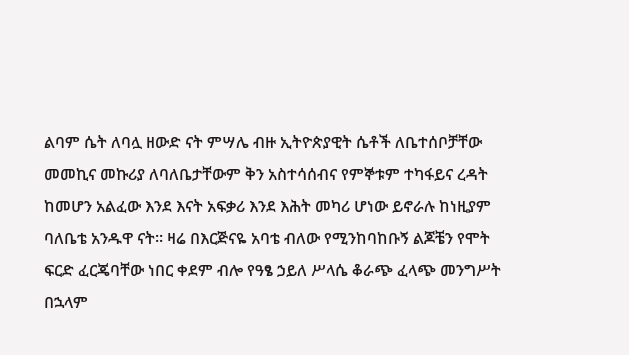ልባም ሴት ለባሏ ዘውድ ናት ምሣሌ ብዙ ኢትዮጵያዊት ሴቶች ለቤተሰቦቻቸው መመኪና መኩሪያ ለባለቤታቸውም ቅን አስተሳሰብና የምኞቱም ተካፋይና ረዳት ከመሆን አልፈው እንደ እናት አፍቃሪ እንደ እሕት መካሪ ሆነው ይኖራሉ ከነዚያም ባለቤቴ አንዱዋ ናት። ዛሬ በእርጅናዬ አባቴ ብለው የሚንከባከቡኝ ልጆቼን የሞት ፍርድ ፈርጄባቸው ነበር ቀደም ብሎ የዓፄ ኃይለ ሥላሴ ቆራጭ ፈላጭ መንግሥት በኋላም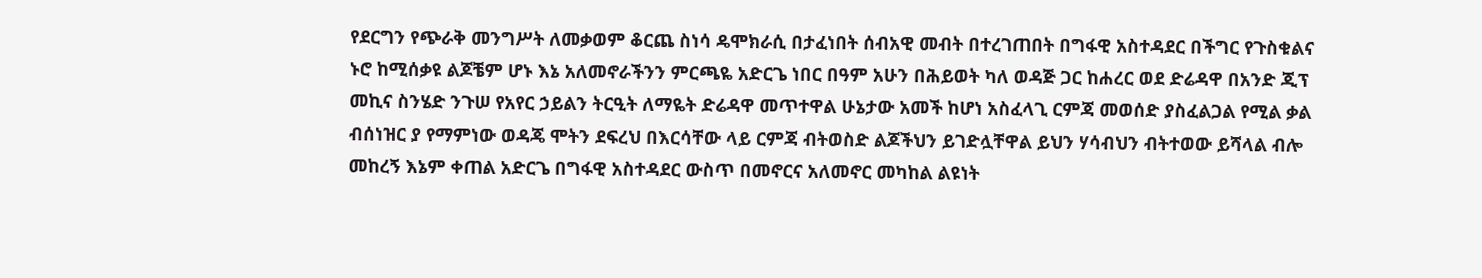የደርግን የጭራቅ መንግሥት ለመቃወም ቆርጨ ስነሳ ዴሞክራሲ በታፈነበት ሰብአዊ መብት በተረገጠበት በግፋዊ አስተዳደር በችግር የጉስቁልና ኑሮ ከሚሰቃዩ ልጆቼም ሆኑ እኔ አለመኖራችንን ምርጫዬ አድርጌ ነበር በዓም አሁን በሕይወት ካለ ወዳጅ ጋር ከሐረር ወደ ድሬዳዋ በአንድ ጂፕ መኪና ስንሄድ ንጉሠ የአየር ኃይልን ትርዒት ለማዬት ድሬዳዋ መጥተዋል ሁኔታው አመች ከሆነ አስፈላጊ ርምጃ መወሰድ ያስፈልጋል የሚል ቃል ብሰነዝር ያ የማምነው ወዳጄ ሞትን ደፍረህ በእርሳቸው ላይ ርምጃ ብትወስድ ልጆችህን ይገድሏቸዋል ይህን ሃሳብህን ብትተወው ይሻላል ብሎ መከረኝ እኔም ቀጠል አድርጌ በግፋዊ አስተዳደር ውስጥ በመኖርና አለመኖር መካከል ልዩነት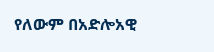የለውም በአድሎአዊ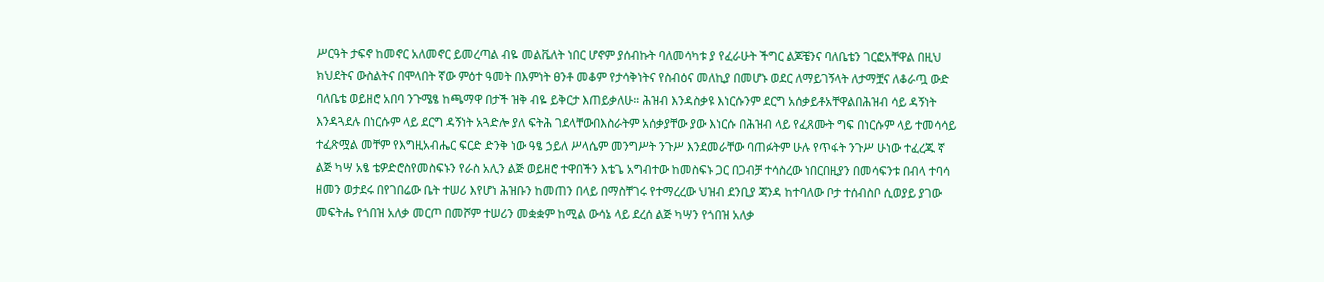ሥርዓት ታፍኖ ከመኖር አለመኖር ይመረጣል ብዬ መልቬለት ነበር ሆኖም ያሰብኩት ባለመሳካቱ ያ የፈራሁት ችግር ልጆቼንና ባለቤቴን ገርፎአቸዋል በዚህ ክህደትና ውስልትና በሞላበት ኛው ምዕተ ዓመት በእምነት ፀንቶ መቆም የታሳቅነትና የስብዕና መለኪያ በመሆኑ ወደር ለማይገኝላት ለታማቿና ለቆራጧ ውድ ባለቤቴ ወይዘሮ አበባ ንጉሜፄ ከጫማዋ በታች ዝቅ ብዬ ይቅርታ እጠይቃለሁ። ሕዝብ እንዳስቃዩ እነርሱንም ደርግ አሰቃይቶአቸዋልበሕዝብ ሳይ ዳኝነት እንዳጓደሉ በነርሱም ላይ ደርግ ዳኝነት አጓድሎ ያለ ፍትሕ ገደላቸውበእስራትም አሰቃያቸው ያው እነርሱ በሕዝብ ላይ የፈጸሙት ግፍ በነርሱም ላይ ተመሳሳይ ተፈጽሟል መቸም የእግዚአብሔር ፍርድ ድንቅ ነው ዓፄ ኃይለ ሥላሴም መንግሥት ንጉሥ እንደመራቸው ባጠፉትም ሁሉ የጥፋት ንጉሥ ሁነው ተፈረጁ ኛ ልጅ ካሣ አፄ ቴዎድሮስየመስፍኑን የራስ አሊን ልጅ ወይዘሮ ተዋበችን እቴጌ አግብተው ከመስፍኑ ጋር በጋብቻ ተሳስረው ነበርበዚያን በመሳፍንቱ በብላ ተባሳ ዘመን ወታደሩ በየገበሬው ቤት ተሠሪ እየሆነ ሕዝቡን ከመጠን በላይ በማስቸገሩ የተማረረው ህዝብ ደንቢያ ጃንዳ ከተባለው ቦታ ተሰብስቦ ሲወያይ ያገው መፍትሔ የጎበዝ አለቃ መርጦ በመሾም ተሠሪን መቋቋም ከሚል ውሳኔ ላይ ደረሰ ልጅ ካሣን የጎበዝ አለቃ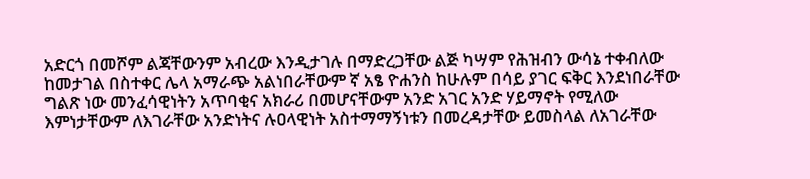አድርጎ በመሾም ልጃቸውንም አብረው እንዲታገሉ በማድረጋቸው ልጅ ካሣም የሕዝብን ውሳኔ ተቀብለው ከመታገል በስተቀር ሌላ አማራጭ አልነበራቸውም ኛ አፄ ዮሐንስ ከሁሉም በሳይ ያገር ፍቅር እንደነበራቸው ግልጽ ነው መንፈሳዊነትን አጥባቂና አክራሪ በመሆናቸውም አንድ አገር አንድ ሃይማኖት የሚለው እምነታቸውም ለእገራቸው አንድነትና ሉዐላዊነት አስተማማኝነቱን በመረዳታቸው ይመስላል ለአገራቸው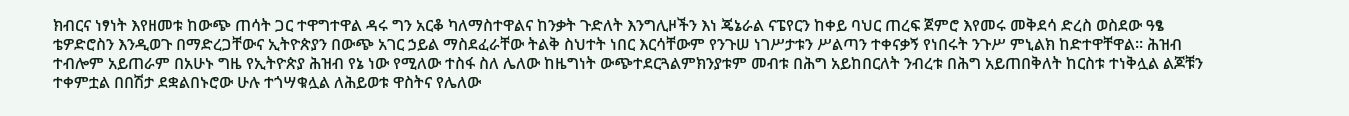ክብርና ነፃነት እየዘመቱ ከውጭ ጠሳት ጋር ተዋግተዋል ዳሩ ግን አርቆ ካለማስተዋልና ከንቃት ጉድለት እንግሊዞችን እነ ጄኔራል ናፔየርን ከቀይ ባህር ጠረፍ ጀምሮ እየመሩ መቅደሳ ድረስ ወስደው ዓፄ ቴዎድሮስን እንዲወጉ በማድረጋቸውና ኢትዮጵያን በውጭ አገር ኃይል ማስደፈራቸው ትልቅ ስህተት ነበር እርሳቸውም የንጉሠ ነገሥታቱን ሥልጣን ተቀናቃኝ የነበሩት ንጉሥ ምኒልክ ከድተዋቸዋል። ሕዝብ ተብሎም አይጠራም በአሁኑ ግዜ የኢትዮጵያ ሕዝብ የኔ ነው የሚለው ተስፋ ስለ ሌለው ከዜግነት ውጭተደርጓልምክንያቱም መብቱ በሕግ አይከበርለት ንብረቱ በሕግ አይጠበቅለት ከርስቱ ተነቅሏል ልጆቹን ተቀምቷል በበሽታ ደቋልበኑሮው ሁሉ ተጎሣቁሏል ለሕይወቱ ዋስትና የሌለው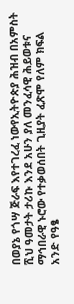በወያኔ የጎሣ ጅራፍ እየተገረፈ ነውየኢትዮጵያ ሕዝብ በአምስት ሺህ ዓመታት ታሪኩ እንደ አሁን ያለ መንፈሳዊ ሕይወቱና ማኅበራዊ ኑሮው የተቃወሰበት ጊዚያት ፈጽሞ የለም ክፍል አንድ የዓፄ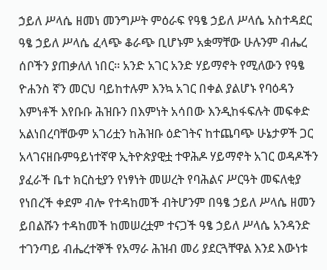ኃይለ ሥላሴ ዘመነ መንግሥት ምዕራፍ የዓፄ ኃይለ ሥላሴ አስተዳደር ዓፄ ኃይለ ሥላሴ ፈላጭ ቆራጭ ቢሆኑም አቋማቸው ሁሉንም ብሔረ ሰቦችን ያጠቃለለ ነበር። አንድ አገር አንድ ሃይማኖት የሚለውን የዓፄ ዮሐንስ ኛን መርህ ባይከተሉም እንኳ አገር በቀል ያልሆኑ የባዕዳን እምነቶች እየቡቡ ሕዝቡን በእምነት አሳበው እንዲከፋፍሉት መፍቀድ አልነበረባቸውም አገሪቷን ከሕዝቡ ዕድገትና ከተጨባጭ ሁኔታዎች ጋር አላገናዘቡምዓይነተኛዋ ኢትዮጵያዊቷ ተዋሕዶ ሃይማኖት አገር ወዳዶችን ያፈራች ቤተ ክርስቲያን የነፃነት መሠረት የባሕልና ሥርዓት መፍለቂያ የነበረች ቀደም ብሎ የተዳከመች ብትሆንም በዓፄ ኃይለ ሥላሴ ዘመን ይበልሹን ተዳከመች ከመሠረቷም ተናጋች ዓፄ ኃይለ ሥላሴ አንዳንድ ተገንጣይ ብሔረተኞች የአማራ ሕዝብ መሪ ያደርጓቸዋል እንደ እውነቱ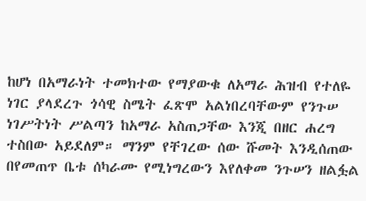ከሆነ በአማራነት ተመክተው የማያውቁ ለአማራ ሕዝብ የተለዬ ነገር ያላደረጉ ጎሳዊ ስሜት ፈጽሞ አልነበረባቸውም የንጉሠ ነገሥትነት ሥልጣን ከአማራ አስጠጋቸው እንጂ በዘር ሐረግ ተስበው አይደለም። ማንም የቸገረው ሰው ሹመት እንዲሰጠው በየመጠጥ ቤቱ ሰካራሙ የሚነግረውን እየለቀመ ንጉሠን ዘልፏል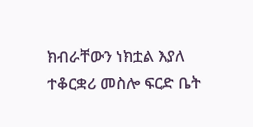ክብራቸውን ነክቷል እያለ ተቆርቋሪ መስሎ ፍርድ ቤት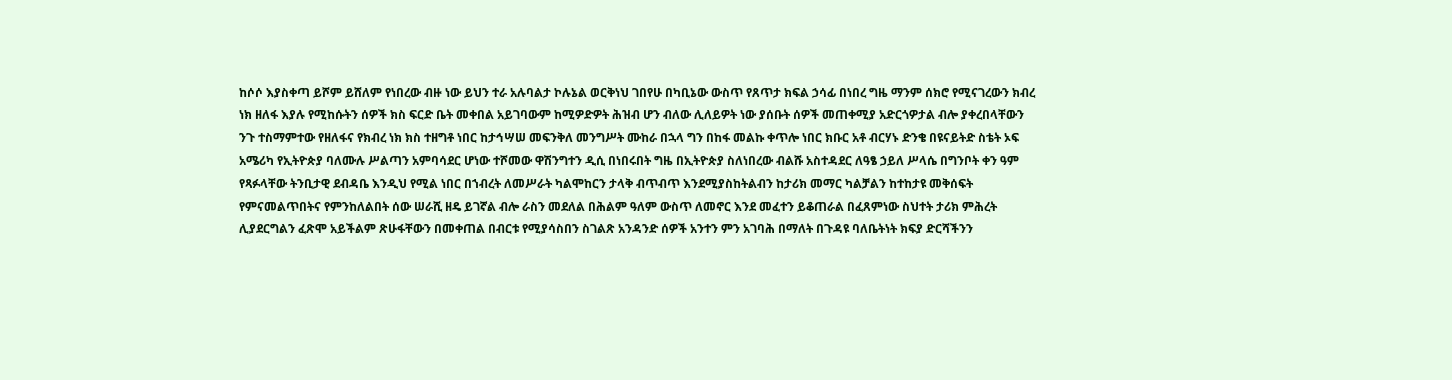ከሶሶ እያስቀጣ ይሾም ይሸለም የነበረው ብዙ ነው ይህን ተራ አሉባልታ ኮሉኔል ወርቅነህ ገበየሁ በካቢኔው ውስጥ የጸጥታ ክፍል ኃሳፊ በነበረ ግዜ ማንም ሰክሮ የሚናገረውን ክብረ ነክ ዘለፋ እያሉ የሚከሱትን ሰዎች ክስ ፍርድ ቤት መቀበል አይገባውም ከሚዎድዎት ሕዝብ ሆን ብለው ሊለይዎት ነው ያሰቡት ሰዎች መጠቀሚያ አድርጎዎታል ብሎ ያቀረበላቸውን ንጉ ተስማምተው የዘለፋና የክብረ ነክ ክስ ተዘግቶ ነበር ከታኅሣሠ መፍንቅለ መንግሥት ሙከራ በኋላ ግን በከፋ መልኩ ቀጥሎ ነበር ክቡር አቶ ብርሃኑ ድንቄ በዩናይትድ ስቴት ኦፍ አሜሪካ የኢትዮጵያ ባለሙሉ ሥልጣን አምባሳደር ሆነው ተሾመው ዋሽንግተን ዲሲ በነበሩበት ግዜ በኢትዮጵያ ስለነበረው ብልሹ አስተዳደር ለዓፄ ኃይለ ሥላሴ በግንቦት ቀን ዓም የጻፉላቸው ትንቢታዊ ደብዳቤ እንዲህ የሚል ነበር በኀብረት ለመሥራት ካልሞከርን ታላቅ ብጥብጥ እንደሚያስከትልብን ከታሪክ መማር ካልቻልን ከተከታዩ መቅሰፍት የምናመልጥበትና የምንከለልበት ሰው ሠራሺ ዘዴ ይገኛል ብሎ ራስን መደለል በሕልም ዓለም ውስጥ ለመኖር እንደ መፈተን ይቆጠራል በፈጸምነው ስህተት ታሪክ ምሕረት ሊያደርግልን ፈጽሞ አይችልም ጽሁፋቸውን በመቀጠል በብርቱ የሚያሳስበን ስገልጽ አንዳንድ ሰዎች አንተን ምን አገባሕ በማለት በጉዳዩ ባለቤትነት ክፍያ ድርሻችንን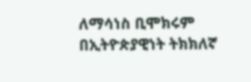ለማሳነስ ቢሞክሩም በኢትዮጵያዊነት ትክክለኛ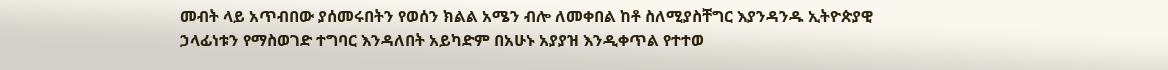መብት ላይ አጥብበው ያሰመሩበትን የወሰን ክልል አሜን ብሎ ለመቀበል ከቶ ስለሚያስቸግር እያንዳንዱ ኢትዮጵያዊ ኃላፊነቱን የማስወገድ ተግባር እንዳለበት አይካድም በአሁኑ አያያዝ እንዲቀጥል የተተወ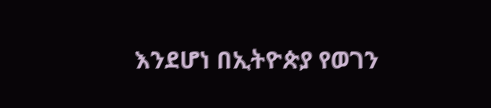እንደሆነ በኢትዮጵያ የወገን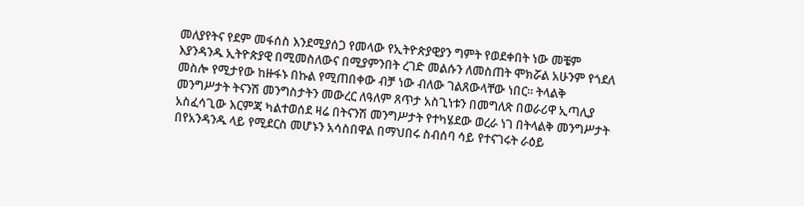መለያየትና የደም መፋሰስ እንደሚያሰጋ የመላው የኢትዮጵያዊያን ግምት የወደቀበት ነው መቼም እያንዳንዱ ኢትዮጵያዊ በሚመስለውና በሚያምንበት ረገድ መልሱን ለመስጠት ሞክሯል አሁንም የጎደለ መስሎ የሚታየው ከዙፋኑ በኩል የሚጠበቀው ብቻ ነው ብለው ገልጸውላቸው ነበር። ትላልቅ መንግሥታት ትናንሽ መንግስታትን መውረር ለዓለም ጸጥታ አስጊነቱን በመግለጽ በወራሪዋ ኢጣሊያ አስፈሳጊው እርምጃ ካልተወሰደ ዛሬ በትናንሽ መንግሥታት የተካሄደው ወረራ ነገ በትላልቅ መንግሥታት በየአንዳንዱ ላይ የሚደርስ መሆኑን አሳስበዋል በማህበሩ ስብሰባ ሳይ የተናገሩት ራዕይ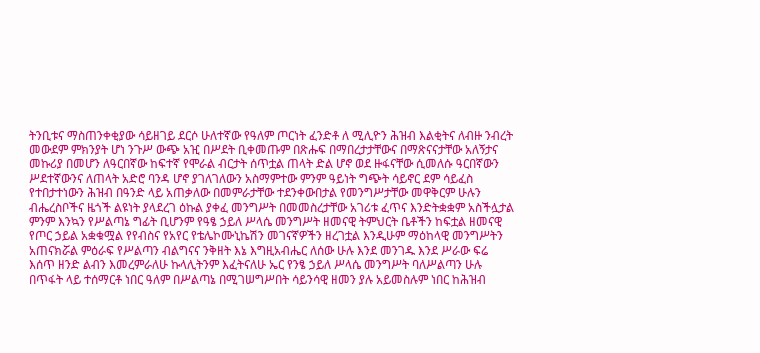ትንቢቱና ማስጠንቀቂያው ሳይዘገይ ደርሶ ሁለተኛው የዓለም ጦርነት ፈንድቶ ለ ሚሊዮን ሕዝብ እልቂትና ለብዙ ንብረት መውደም ምክንያት ሆነ ንጉሥ ውጭ አዢ በሥደት ቢቀመጡም በጽሑፍ በማበረታታቸውና በማጽናናታቸው አለኝታና መኩሪያ በመሆን ለዓርበኛው ከፍተኛ የሞራል ብርታት ሰጥቷል ጠላት ድል ሆኖ ወደ ዙፋናቸው ሲመለሱ ዓርበኛውን ሥደተኛውንና ለጠላት አድሮ ባንዳ ሆኖ ያገለገለውን አስማምተው ምንም ዓይነት ግጭት ሳይኖር ደም ሳይፈስ የተበታተነውን ሕዝብ በዓንድ ላይ አጠቃለው በመምራታቸው ተደንቀውበታል የመንግሥታቸው መዋቅርም ሁሉን ብሔረስቦችና ዜጎች ልዩነት ያላደረገ ዕኩል ያቀፈ መንግሥት በመመስረታቸው አገሪቱ ፈጥና እንድትቋቋም አስችሏታል ምንም እንኳን የሥልጣኔ ግፊት ቢሆንም የዓፄ ኃይለ ሥላሴ መንግሥት ዘመናዊ ትምህርት ቤቶችን ከፍቷል ዘመናዊ የጦር ኃይል አቋቁሟል የየብስና የአየር የቴሌኮሙኒኬሽን መገናኛዎችን ዘረገቷል እንዲሁም ማዕከላዊ መንግሥትን አጠናክሯል ምዕራፍ የሥልጣን ብልግናና ንቅዘት እኔ እግዚአብሔር ለሰው ሁሉ እንደ መንገዱ እንደ ሥራው ፍሬ እሰጥ ዘንድ ልብን እመረምራለሁ ኩላሊትንም እፈትናለሁ ኤር የንፄ ኃይለ ሥላሴ መንግሥት ባለሥልጣን ሁሉ በጥፋት ላይ ተሰማርቶ ነበር ዓለም በሥልጣኔ በሚገሠግሥበት ሳይንሳዊ ዘመን ያሉ አይመስሉም ነበር ከሕዝብ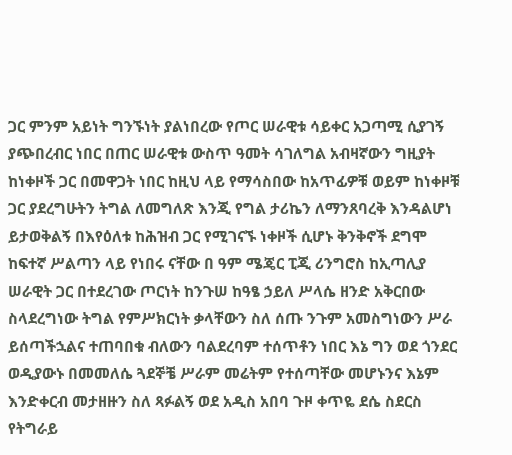ጋር ምንም አይነት ግንኙነት ያልነበረው የጦር ሠራዊቱ ሳይቀር አጋጣሚ ሲያገኝ ያጭበረብር ነበር በጠር ሠራዊቱ ውስጥ ዓመት ሳገለግል አብዛኛውን ግዚያት ከነቀዞች ጋር በመዋጋት ነበር ከዚህ ላይ የማሳስበው ከአጥፊዎቹ ወይም ከነቀዞቹ ጋር ያደረግሁትን ትግል ለመግለጽ እንጂ የግል ታሪኬን ለማንጸባረቅ እንዳልሆነ ይታወቅልኝ በእየዕለቱ ከሕዝብ ጋር የሚገናኙ ነቀዞች ሲሆኑ ቅንቅኖች ደግሞ ከፍተኛ ሥልጣን ላይ የነበሩ ናቸው በ ዓም ሜጄር ፒጂ ሪንግሮስ ከኢጣሊያ ሠራዊት ጋር በተደረገው ጦርነት ከንጉሠ ከዓፄ ኃይለ ሥላሴ ዘንድ አቅርበው ስላደረግነው ትግል የምሥክርነት ቃላቸውን ስለ ሰጡ ንጉም አመስግነውን ሥራ ይሰጣችኋልና ተጠባበቁ ብለውን ባልደረባም ተሰጥቶን ነበር እኔ ግን ወደ ጎንደር ወዲያውኑ በመመለሴ ጓደኞቼ ሥራም መሬትም የተሰጣቸው መሆኑንና እኔም እንድቀርብ መታዘዙን ስለ ጻፉልኝ ወደ አዲስ አበባ ጉዞ ቀጥዬ ደሴ ስደርስ የትግራይ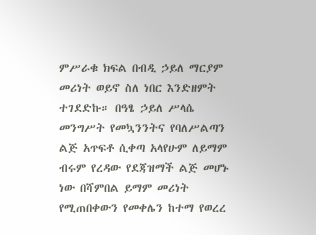ምሥራቁ ክፍል በብዲ ኃይለ ማርያም መሪነት ወይኖ ስለ ነበር እንድዘምት ተገደድኩ። በዓፄ ኃይለ ሥላሴ መንግሥት የመኳንንትና የባለሥልጣን ልጅ አጥፍቶ ሲቀጣ አላየሁም ለይማም ብሩም የረዳው የደጃዝማች ልጅ መሆኑ ነው በሻምበል ይማም መሪነት የሚጠበቀውን የመቀሌን ከተማ የወረረ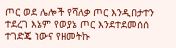ጦር ወደ ሌሎች የሻለቃ ጦር እንዲበታተን ተደረገ እኔም የወያኔ ጦር እንደተደመሰሰ ተገድጄ ነውና የዘመትኩ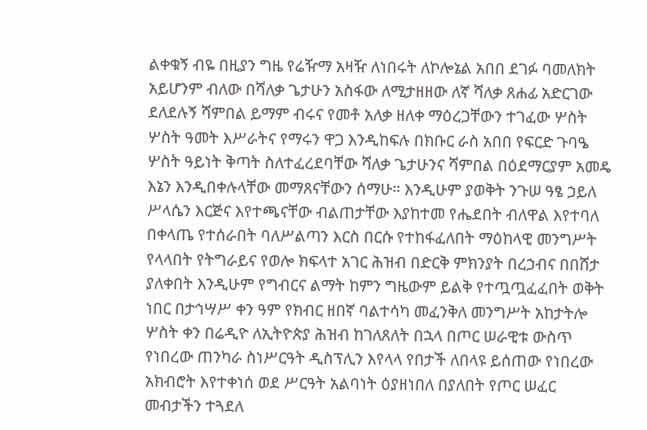ልቀቁኝ ብዬ በዚያን ግዜ የሬዥማ አዛዥ ለነበሩት ለኮሎኔል አበበ ደገፉ ባመለክት አይሆንም ብለው በሻለቃ ጌታሁን አስፋው ለሚታዘዘው ለኛ ሻለቃ ጸሐፊ አድርገው ደለደሉኝ ሻምበል ይማም ብሩና የመቶ አለቃ ዘለቀ ማዕረጋቸውን ተገፈው ሦስት ሦስት ዓመት እሥራትና የማሩን ዋጋ እንዲከፍሉ በክቡር ራስ አበበ የፍርድ ጉባዔ ሦስት ዓይነት ቅጣት ስለተፈረደባቸው ሻለቃ ጌታሁንና ሻምበል በዕደማርያም አመዴ እኔን እንዲበቀሉላቸው መማጸናቸውን ሰማሁ። እንዲሁም ያወቅት ንጉሠ ዓፄ ኃይለ ሥላሴን እርጅና እየተጫናቸው ብልጠታቸው እያከተመ የሔደበት ብለዋል እየተባለ በቀላጤ የተሰራበት ባለሥልጣን እርስ በርሱ የተከፋፈለበት ማዕከላዊ መንግሥት የላላበት የትግራይና የወሎ ክፍላተ አገር ሕዝብ በድርቅ ምክንያት በረኃብና በበሸታ ያለቀበት እንዲሁም የግብርና ልማት ከምን ግዜውም ይልቅ የተጧጧፈፈበት ወቅት ነበር በታኅሣሥ ቀን ዓም የክብር ዘበኛ ባልተሳካ መፈንቅለ መንግሥት አከታትሎ ሦስት ቀን በሬዲዮ ለኢትዮጵያ ሕዝብ ከገለጸለት በኋላ በጦር ሠራዊቱ ውስጥ የነበረው ጠንካራ ስነሥርዓት ዲስፕሊን እየላላ የበታች ለበላዩ ይሰጠው የነበረው አክብሮት እየተቀነሰ ወደ ሥርዓት አልባነት ዕያዘነበለ በያለበት የጦር ሠፈር መብታችን ተጓደለ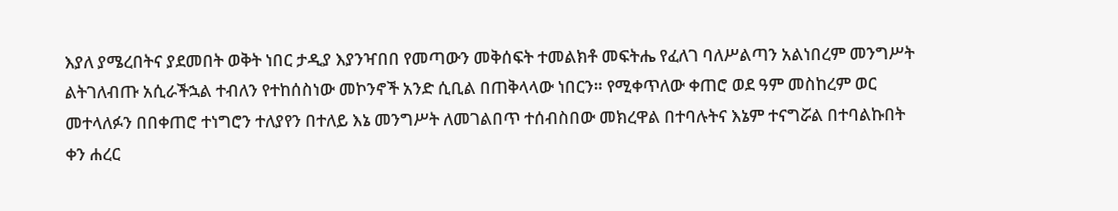እያለ ያሜረበትና ያደመበት ወቅት ነበር ታዲያ እያንዣበበ የመጣውን መቅሰፍት ተመልክቶ መፍትሔ የፈለገ ባለሥልጣን አልነበረም መንግሥት ልትገለብጡ አሲራችኋል ተብለን የተከሰስነው መኮንኖች አንድ ሲቢል በጠቅላላው ነበርን። የሚቀጥለው ቀጠሮ ወደ ዓም መስከረም ወር መተላለፉን በበቀጠሮ ተነግሮን ተለያየን በተለይ እኔ መንግሥት ለመገልበጥ ተሰብስበው መክረዋል በተባሉትና እኔም ተናግሯል በተባልኩበት ቀን ሐረር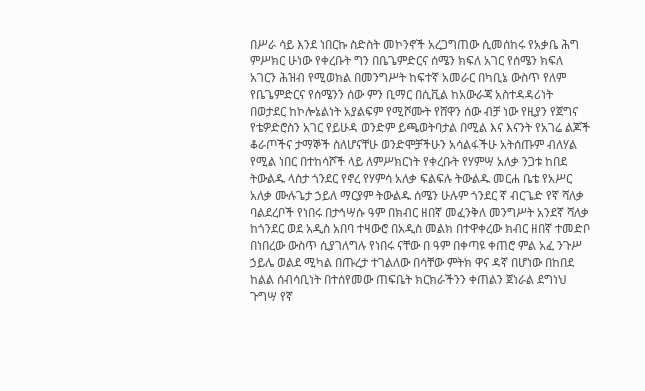በሥራ ሳይ እንደ ነበርኩ ስድስት መኮንኖች አረጋግጠው ሲመሰከሩ የአቃቤ ሕግ ምሥክር ሁነው የቀረቡት ግን በቤጌምድርና ሰሜን ክፍለ አገር የሰሜን ክፍለ አገርን ሕዝብ የሚወክል በመንግሥት ከፍተኛ አመራር በካቢኔ ውስጥ የለም የቤጌምድርና የሰሜንን ሰው ምን ቢማር በሲቪል ከአውራጃ አስተዳዳሪነት በወታደር ከኮሎኔልነት አያልፍም የሚሾሙት የሸዋን ሰው ብቻ ነው የዚያን የጀግና የቴዎድሮስን አገር የይሁዳ ወንድም ይጫወትባታል በሚል እና እናንት የአገሬ ልጆች ቆራጦችና ታማኞች ስለሆናቸሁ ወንድሞቻችሁን አሳልፋችሁ አትሰጡም ብለሃል የሚል ነበር በተከሳሾች ላይ ለምሥክርነት የቀረቡት የሃምሣ አለቃ ንጋቱ ከበደ ትውልዱ ላስታ ጎንደር የኖረ የሃምሳ አለቃ ፍልፍሉ ትውልዱ መርሐ ቤቴ የአሥር አለቃ ሙሉጌታ ኃይለ ማርያም ትውልዱ ሰሜን ሁሉም ጎንደር ኛ ብርጌድ የኛ ሻለቃ ባልደረቦች የነበሩ በታኅሣሱ ዓም በክብር ዘበኛ መፈንቅለ መንግሥት አንደኛ ሻለቃ ከጎንደር ወደ አዲስ አበባ ተዛውሮ በአዲስ መልክ በተዋቀረው ክብር ዘበኛ ተመድቦ በነበረው ውስጥ ሲያገለግሉ የነበሩ ናቸው በ ዓም በቀጣዩ ቀጠሮ ምል አፈ ንጉሥ ኃይሌ ወልደ ሚካል በጡረታ ተገልለው በሳቸው ምትክ ዋና ዳኛ በሆነው በከበደ ከልል ሰብሳቢነት በተሰየመው ጠፍቤት ክርክራችንን ቀጠልን ጀነራል ደግነህ ጉግሣ የኛ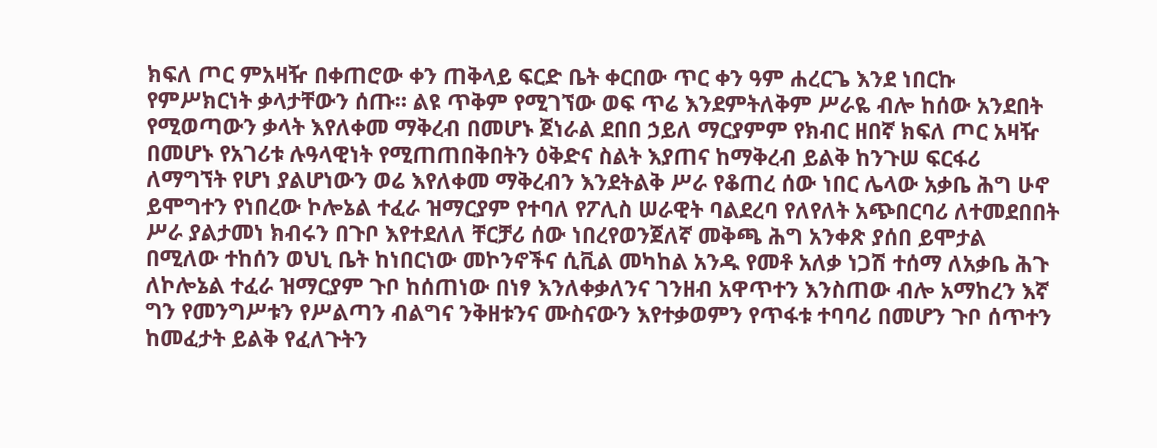ክፍለ ጦር ምአዛዥ በቀጠሮው ቀን ጠቅላይ ፍርድ ቤት ቀርበው ጥር ቀን ዓም ሐረርጌ እንደ ነበርኩ የምሥክርነት ቃላታቸውን ሰጡ። ልዩ ጥቅም የሚገኘው ወፍ ጥሬ እንደምትለቅም ሥራዬ ብሎ ከሰው አንደበት የሚወጣውን ቃላት እየለቀመ ማቅረብ በመሆኑ ጀነራል ደበበ ኃይለ ማርያምም የክብር ዘበኛ ክፍለ ጦር አዛዥ በመሆኑ የአገሪቱ ሉዓላዊነት የሚጠጠበቅበትን ዕቅድና ስልት እያጠና ከማቅረብ ይልቅ ከንጉሠ ፍርፋሪ ለማግኘት የሆነ ያልሆነውን ወሬ እየለቀመ ማቅረብን እንደትልቅ ሥራ የቆጠረ ሰው ነበር ሌላው አቃቤ ሕግ ሁኖ ይሞግተን የነበረው ኮሎኔል ተፈራ ዝማርያም የተባለ የፖሊስ ሠራዊት ባልደረባ የለየለት አጭበርባሪ ለተመደበበት ሥራ ያልታመነ ክብሩን በጉቦ እየተደለለ ቸርቻሪ ሰው ነበረየወንጀለኛ መቅጫ ሕግ አንቀጽ ያሰበ ይሞታል በሚለው ተከሰን ወህኒ ቤት ከነበርነው መኮንኖችና ሲቪል መካከል አንዱ የመቶ አለቃ ነጋሽ ተሰማ ለአቃቤ ሕጉ ለኮሎኔል ተፈራ ዝማርያም ጉቦ ከሰጠነው በነፃ እንለቀቃለንና ገንዘብ አዋጥተን እንስጠው ብሎ አማከረን እኛ ግን የመንግሥቱን የሥልጣን ብልግና ንቅዘቱንና ሙስናውን እየተቃወምን የጥፋቱ ተባባሪ በመሆን ጉቦ ሰጥተን ከመፈታት ይልቅ የፈለጉትን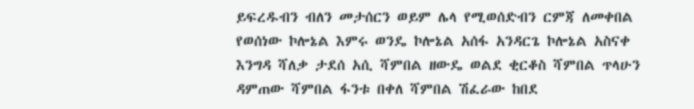ይፍረዱብን ብለን መታሰርን ወይም ሌላ የሚወሰድብን ርምጃ ለመቀበል የወሰነው ኮሎኔል እምሩ ወንዴ ኮሎኔል አሰፋ አንዳርጌ ኮሎኔል አስናቀ እንግዳ ሻለቃ ታደሰ አሲ ሻምበል ዘውዴ ወልደ ቂርቆስ ሻምበል ጥላሁን ዳምጠው ሻምበል ፋንቱ በቀለ ሻምበል ሽፈራው ከበደ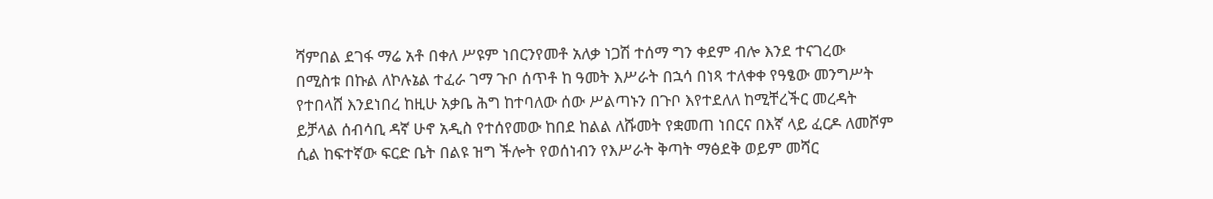ሻምበል ደገፋ ማሬ አቶ በቀለ ሥዩም ነበርንየመቶ አለቃ ነጋሽ ተሰማ ግን ቀደም ብሎ እንደ ተናገረው በሚስቱ በኩል ለኮሉኔል ተፈራ ገማ ጉቦ ሰጥቶ ከ ዓመት እሥራት በኋሳ በነጻ ተለቀቀ የዓፄው መንግሥት የተበላሸ እንደነበረ ከዚሁ አቃቤ ሕግ ከተባለው ሰው ሥልጣኑን በጉቦ እየተደለለ ከሚቸረችር መረዳት ይቻላል ሰብሳቢ ዳኛ ሁኖ አዲስ የተሰየመው ከበደ ከልል ለሹመት የቋመጠ ነበርና በእኛ ላይ ፈርዶ ለመሾም ሲል ከፍተኛው ፍርድ ቤት በልዩ ዝግ ችሎት የወሰነብን የእሥራት ቅጣት ማፅደቅ ወይም መሻር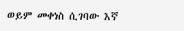ወይም መቀነስ ሲገባው እኛ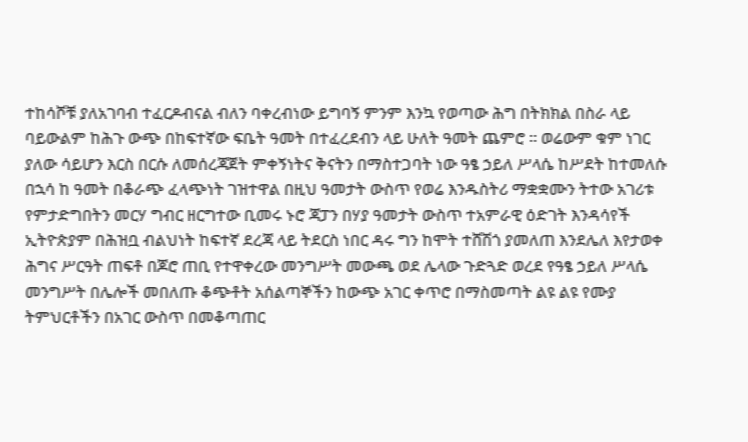ተከሳሾቹ ያለአገባብ ተፈርዶብናል ብለን ባቀረብነው ይግባኝ ምንም እንኳ የወጣው ሕግ በትክክል በስራ ላይ ባይውልም ከሕጉ ውጭ በከፍተኛው ፍቤት ዓመት በተፈረደብን ላይ ሁለት ዓመት ጨምሮ ። ወሬውም ቁም ነገር ያለው ሳይሆን እርስ በርሱ ለመሰረጃጀት ምቀኝነትና ቅናትን በማስተጋባት ነው ዓፄ ኃይለ ሥላሴ ከሥደት ከተመለሱ በኋሳ ከ ዓመት በቆራጭ ፈላጭነት ገዝተዋል በዚህ ዓመታት ውስጥ የወሬ እንዱስትሪ ማቋቋሙን ትተው አገሪቱ የምታድግበትን መርሃ ግብር ዘርግተው ቢመሩ ኑሮ ጃፓን በሃያ ዓመታት ውስጥ ተአምራዊ ዕድገት እንዳሳየች ኢትዮጵያም በሕዝቧ ብልህነት ከፍተኛ ደረጃ ላይ ትደርስ ነበር ዳሩ ግን ከሞት ተሸሽጎ ያመለጠ እንደሌለ እየታወቀ ሕግና ሥርዓት ጠፍቶ በጆሮ ጠቢ የተዋቀረው መንግሥት መውጫ ወደ ሌላው ጉድጓድ ወረደ የዓፄ ኃይለ ሥላሴ መንግሥት በሌሎች መበለጡ ቆጭቶት አሰልጣኞችን ከውጭ አገር ቀጥሮ በማስመጣት ልዩ ልዩ የሙያ ትምህርቶችን በአገር ውስጥ በመቆጣጠር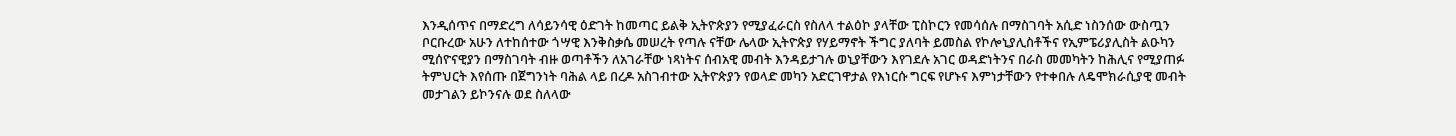እንዲሰጥና በማድረግ ለሳይንሳዊ ዕድገት ከመጣር ይልቅ ኢትዮጵያን የሚያፈራርስ የስለላ ተልዕኮ ያላቸው ፒስኮርን የመሳሰሉ በማስገባት አሲድ ነስንሰው ውስጧን ቦርቡረው አሁን ለተከሰተው ጎሣዊ እንቅስቃሴ መሠረት የጣሉ ናቸው ሌላው ኢትዮጵያ የሃይማኖት ችግር ያለባት ይመስል የኮሎኒያሊስቶችና የኢምፔሪያሊስት ልዑካን ሚሰዮናዊያን በማስገባት ብዙ ወጣቶችን ለአገራቸው ነጻነትና ሰብአዊ መብት እንዳይታገሉ ወኒያቸውን እየገደሉ አገር ወዳድነትንና በራስ መመካትን ከሕሊና የሚያጠፉ ትምህርት እየሰጡ በጀግንነት ባሕል ላይ በረዶ አስገብተው ኢትዮጵያን የወላድ መካን አድርገዋታል የእነርሱ ግርፍ የሆኑና እምነታቸውን የተቀበሉ ለዴሞክራሲያዊ መብት መታገልን ይኮንናሉ ወደ ስለላው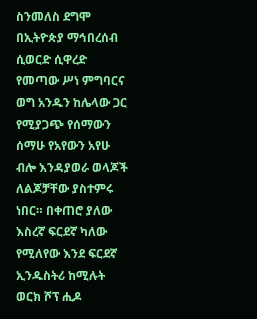ስንመለስ ደግሞ በኢትዮጵያ ማኅበረሰብ ሲወርድ ሲዋረድ የመጣው ሥነ ምግባርና ወግ አንዱን ከሌላው ጋር የሚያጋጭ የሰማውን ሰማሁ የአየውን አየሁ ብሎ እንዳያወራ ወላጆች ለልጆቻቸው ያስተምሩ ነበር። በቀጠሮ ያለው እስረኛ ፍርደኛ ካለው የሚለየው እንደ ፍርደኛ ኢንዱስትሪ ከሚሉት ወርክ ሾፕ ሒዶ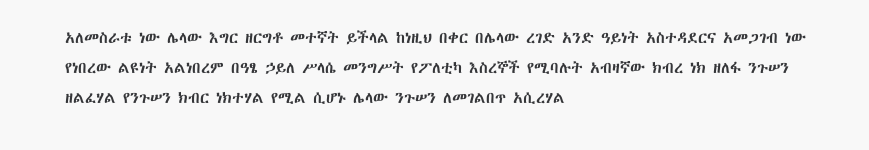አለመስራቱ ነው ሌላው እግር ዘርግቶ መተኛት ይችላል ከነዚህ በቀር በሌላው ረገድ አንድ ዓይነት አስተዳደርና አመጋገብ ነው የነበረው ልዩነት አልነበረም በዓፄ ኃይለ ሥላሴ መንግሥት የፖለቲካ እስረኞች የሚባሉት አብዛኛው ክብረ ነክ ዘለፋ ንጉሠን ዘልፈሃል የንጉሠን ክብር ነክተሃል የሚል ሲሆኑ ሌላው ንጉሠን ለመገልበጥ አሲረሃል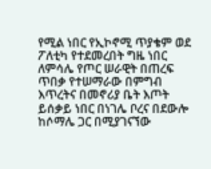የሚል ነበር የኢኮኖሚ ጥያቄም ወደ ፖለቲካ የተደመረበት ግዜ ነበር ለምሳሌ የጦር ሠራዊት በጠረፍ ጥበቃ የተሠማራው በምግብ እጥረትና በመኖሪያ ቤት እጦት ይሰቃይ ነበር በነገሌ ቦረና በደውሎ ከሶማሌ ጋር በሚያገናኘው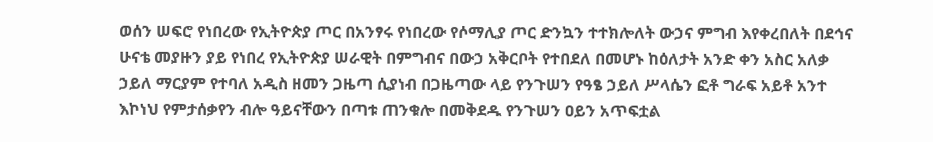ወሰን ሠፍሮ የነበረው የኢትዮጵያ ጦር በአንፃሩ የነበረው የሶማሊያ ጦር ድንኳን ተተክሎለት ውኃና ምግብ እየቀረበለት በደኅና ሁናቴ መያዙን ያይ የነበረ የኢትዮጵያ ሠራዊት በምግብና በውኃ አቅርቦት የተበደለ በመሆኑ ከዕለታት አንድ ቀን አስር አለቃ ኃይለ ማርያም የተባለ አዲስ ዘመን ጋዜጣ ሲያነብ በጋዜጣው ላይ የንጉሠን የዓፄ ኃይለ ሥላሴን ፎቶ ግራፍ አይቶ አንተ እኮነህ የምታሰቃየን ብሎ ዓይናቸውን በጣቱ ጠንቁሎ በመቅደዱ የንጉሠን ዐይን አጥፍቷል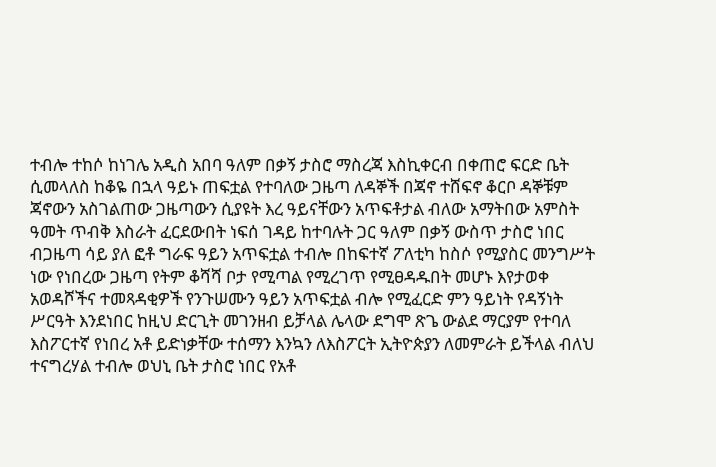ተብሎ ተከሶ ከነገሌ አዲስ አበባ ዓለም በቃኝ ታስሮ ማስረጃ እስኪቀርብ በቀጠሮ ፍርድ ቤት ሲመላለስ ከቆዬ በኋላ ዓይኑ ጠፍቷል የተባለው ጋዜጣ ለዳኞች በጃኖ ተሸፍኖ ቆርቦ ዳኞቹም ጃኖውን አስገልጠው ጋዜጣውን ሲያዩት እረ ዓይናቸውን አጥፍቶታል ብለው አማትበው አምስት ዓመት ጥብቅ እስራት ፈርደውበት ነፍሰ ገዳይ ከተባሉት ጋር ዓለም በቃኝ ውስጥ ታስሮ ነበር ብጋዜጣ ሳይ ያለ ፎቶ ግራፍ ዓይን አጥፍቷል ተብሎ በከፍተኛ ፖለቲካ ከስሶ የሚያስር መንግሥት ነው የነበረው ጋዜጣ የትም ቆሻሻ ቦታ የሚጣል የሚረገጥ የሚፀዳዱበት መሆኑ እየታወቀ አወዳሾችና ተመጻዳቂዎች የንጉሠሙን ዓይን አጥፍቷል ብሎ የሚፈርድ ምን ዓይነት የዳኝነት ሥርዓት እንደነበር ከዚህ ድርጊት መገንዘብ ይቻላል ሌላው ደግሞ ጽጌ ውልደ ማርያም የተባለ እስፖርተኛ የነበረ አቶ ይድነቃቸው ተሰማን እንኳን ለእስፖርት ኢትዮጵያን ለመምራት ይችላል ብለህ ተናግረሃል ተብሎ ወህኒ ቤት ታስሮ ነበር የአቶ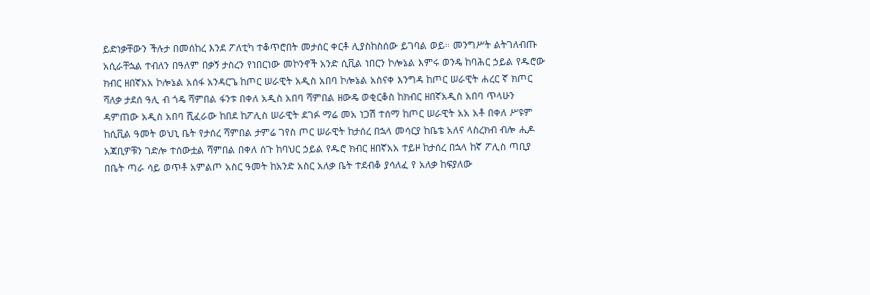ይድነቃቸውን ችሉታ በመሰከረ እንደ ፖለቲካ ተቆጥሮበት መታሰር ቀርቶ ሊያስከስሰው ይገባል ወይ። መንግሥት ልትገለብጡ አሲራቸኋል ተብለን በዓለም በቃኝ ታስረን የነበርነው መኮንኖች አንድ ሲቪል ነበርን ኮሎኔል እምሩ ወንዴ ከባሕር ኃይል የዱሮው ክብር ዘበኛአአ ኮሎኔል አሰፋ አንዳርጌ ከጦር ሠራዊት አዲስ አበባ ኮሎኔል አስናቀ እንግዳ ከጦር ሠራዊት ሐረር ኛ ክጦር ሻለቃ ታደሰ ዓሊ ብ ጎዴ ሻምበል ፋንቱ በቀለ አዲስ አበባ ሻምበል ዘውዴ ወቂርቆስ ከክብር ዘበኛአዲስ አበባ ጥላሁን ዳምጠው አዲስ አበባ ሺፈራው ከበደ ከፖሊስ ሠራዊት ደገፉ ማሬ መአ ነጋሽ ተሰማ ከጦር ሠራዊት አአ አቶ በቀለ ሥዩም ከሲቪል ዓመት ወህኒ ቤት የታሰረ ሻምበል ታምሬ ገየስ ጦር ሠራዊት ከታሰረ በኋላ መሳርያ ከቤቴ አለና ላስረክብ ብሎ ሒዶ አጃቢዎቹን ገድሎ ተሰውቷል ሻምበል በቀለ ሰጉ ከባህር ኃይል የዱሮ ክብር ዘበኛአአ ተይዞ ከታሰረ በኋላ ከኛ ፖሊስ ጣቢያ በቤት ጣራ ሳይ ወጥቶ አምልጦ አስር ዓመት ከአንድ አስር አለቃ ቤት ተደብቆ ያሳለፈ የ አለቃ ከፍያለው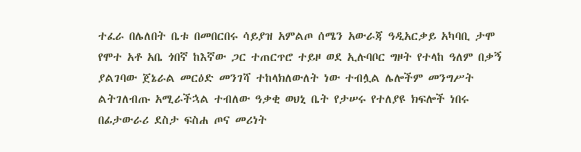ተፈራ በሌለበት ቤቱ በመበርበሩ ሳይያዝ አምልጦ ሰሜን አውራጃ ዓዲአርቃይ አካባቢ ታሞ የሞተ አቶ አቤ ጎበኛ ከእኛው ጋር ተጠርጥሮ ተይዞ ወደ ኢሉባቦር ግዞት የተላከ ዓለም በቃኝ ያልገባው ጀኔራል መርዕድ መንገሻ ተከላክለውለት ነው ተብሏል ሌሎችም መንግሥት ልትገለብጡ አሚራችኋል ተብለው ዓቃቂ ወህኒ ቤት የታሠሩ የተለያዩ ክፍሎች ነበሩ በፊታውራሪ ደስታ ፍስሐ ጦና መሪነት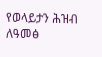የወላይታን ሕዝብ ለዓመፅ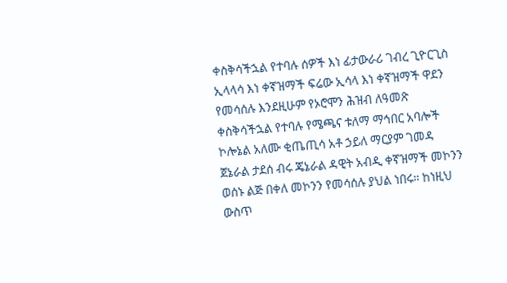ቀስቅሳችኋል የተባሉ ሰዎች እነ ፊታውራሪ ገብረ ጊዮርጊስ ኢላላሳ እነ ቀኛዝማች ፍሬው ኢሳላ እነ ቀኛዝማች ዋደን የመሳሰሉ እንደዚሁም የኦሮሞን ሕዝብ ለዓመጽ ቀስቅሳችኋል የተባሉ የሜጫና ቱለማ ማኅበር አባሎች ኮሎኔል አለሙ ቂጤጢሳ አቶ ኃይለ ማርያም ገመዳ ጀኔራል ታደሰ ብሩ ጄኔራል ዳዊት አብዲ ቀኛዝማች መኮንን ወሰኑ ልጅ በቀለ መኮንን የመሳሰሉ ያህል ነበሩ። ከነዚህ ውስጥ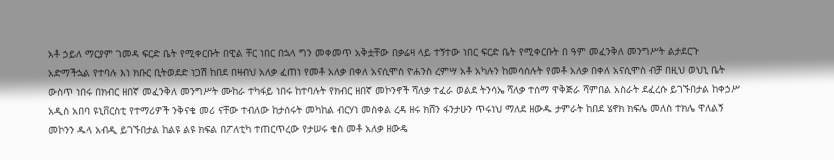አቶ ኃይለ ማርያም ገመዳ ፍርድ ቤት የሚቀርቡት በዊል ቸር ነበር በኋላ ግን መቀመጥ አቅቷቸው በቃሬዛ ላይ ተኝተው ነበር ፍርድ ቤት የሚቀርቡት በ ዓም መፈንቅለ መንግሥት ልታደርጉ አድማችኋል የተባሉ እነ ክቡር ቢትወደድ ነጋሽ ከበደ በዛብህ አለቃ ፈጠነ የመቶ አለቃ በቀለ አናሲሞስ ዮሐንስ ረምሣ አቶ አካሉን ከመሳሰሉት የመቶ አለቃ በቀለ አናሲሞስ ብቻ በዚህ ወህኒ ቤት ውስጥ ነበሩ በክብር ዘበኛ መፈንቅለ መንግሥት ሙከራ ተካፋይ ነበሩ ከተባሉት የክብር ዘበኛ መኮንኖች ሻለቃ ተፈራ ወልደ ትንሳኤ ሻለቃ ተሰማ ዋቅጅራ ሻምበል አስራት ደፈረሱ ይገኙበታል ከቀኃሥ አዲስ አበባ ዩኒቨርስቲ የተማሪዎች ንቅናቄ መሪ ናቸው ተብለው ከታሰሩት መካከል ብርሃነ መስቀል ረዳ ዘሩ ክሸን ፋንታሁን ጥሩነህ ማለደ ዘውዱ ታምራት ከበደ ሄኖክ ክፍሌ መለስ ተክሌ ዋለልኝ መኮንን ዱላ አብዲ ይገኙበታል ከልዩ ልዩ ክፍል በፖለቲካ ተጠርጥረው የታሠሩ ቄስ መቶ አለቃ ዘውዴ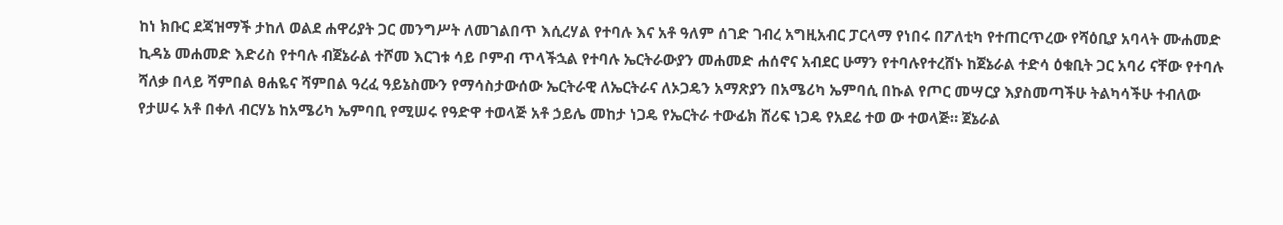ከነ ክቡር ደጃዝማች ታከለ ወልደ ሐዋሪያት ጋር መንግሥት ለመገልበጥ እሲረሃል የተባሉ እና አቶ ዓለም ሰገድ ገብረ አግዚአብር ፓርላማ የነበሩ በፖለቲካ የተጠርጥረው የሻዕቢያ አባላት ሙሐመድ ኪዳኔ መሐመድ እድሪስ የተባሉ ብጀኔራል ተሾመ እርገቱ ሳይ ቦምብ ጥላችኋል የተባሉ ኤርትራውያን መሐመድ ሐሰኖና አብደር ሁማን የተባሉየተረሸኑ ከጀኔራል ተድሳ ዕቁቢት ጋር አባሪ ናቸው የተባሉ ሻለቃ በላይ ሻምበል ፀሐዬና ሻምበል ዓረፈ ዓይኔስሙን የማሳስታውሰው ኤርትራዊ ለኤርትራና ለኦጋዴን አማጽያን በአሜሪካ ኤምባሲ በኩል የጦር መሣርያ እያስመጣችሁ ትልካሳችሁ ተብለው የታሠሩ አቶ በቀለ ብርሃኔ ከአሜሪካ ኤምባቢ የሚሠሩ የዓድዋ ተወላጅ አቶ ኃይሌ መከታ ነጋዴ የኤርትራ ተውፊክ ሸሪፍ ነጋዴ የአደሬ ተወ ው ተወላጅ። ጀኔራል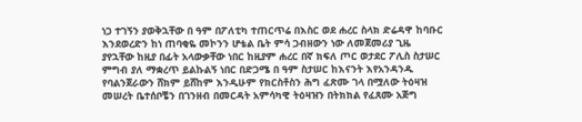ነጋ ተገኝን ያወቅኋቸው በ ዓም በፖለቲካ ተጠርጥሬ በእስር ወደ ሐረር ስላክ ድሬዳዋ ከባቡር እንደወረድን ከነ ጠባቂዬ መኮንን ሆቴል ቤት ምሳ ጋብዘውን ነው ለመጀመሪያ ጊዜ ያየኋቸው ከዚያ በፊት አላውቃቸው ነበር ከዚያም ሐረር በኛ ክፍለ ጦር ወታደር ፖሊስ ስታሠር ምግብ ያለ ማቋረጥ ይልኩልኝ ነበር በድጋሜ በ ዓም ስታሠር ከእናንት እየአንዳንዱ የባልንጀራውን ሸክም ይሸከም እንዲሁም የክርስቶስን ሕግ ፈጽሙ ገላ በሟለው ትዕዛዝ መሠረት ቤተሰቦቼን በገንዘብ በመርዳት አምሳካዊ ትዕዛዝን በትክክል የፈጸሙ አጅግ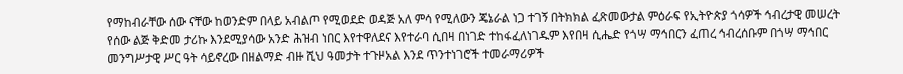የማከብራቸው ሰው ናቸው ከወንድም በላይ አብልጦ የሚወደድ ወዳጅ አለ ምሳ የሚለውን ጄኔራል ነጋ ተገኝ በትክክል ፈጽመውታል ምዕራፍ የኢትዮጵያ ጎሳዎች ኅብረታዊ መሠረት የሰው ልጅ ቅድመ ታሪኩ እንደሚያሳው አንድ ሕዝብ ነበር እየተዋለደና እየተራባ ሲበዛ በነገድ ተከፋፈለነገዱም እየበዛ ሲሔድ የጎሣ ማኅበርን ፈጠረ ኅብረሰቡም በጎሣ ማኅበር መንግሥታዊ ሥር ዓት ሳይኖረው በዘልማድ ብዙ ሺህ ዓመታት ተጉዞአል እንደ ጥንተነገሮች ተመራማሪዎች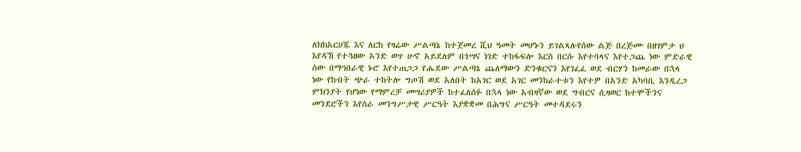ለክክአርሀጁ እና ለርከ የዛሬው ሥልጣኔ ከተጀመረ ሺህ ዓመት መሆኑን ይገልጻሉየሰው ልጅ በረጅሙ በዘገምታ ህ እየዳኸ የተጓዘው አንድ ወጥ ሁኖ አይደለም በጎሣና ነገድ ተከፋፍሎ እርስ በርሱ እየተባላና እየተጋጨ ነው ምድራዊ ሰው በማኅበራዊ ኑሮ እየተጠጋጋ የሔደው ሥልጣኔ ጨለማውን ድንቁርናን እየገፈፈ ወደ ብርሃን ከመራው በኋላ ነው የከብት ጭራ ተከትሎ ግጦሽ ወደ አለበት ከአገር ወደ አገር መንከራተቱን እየተዎ በአንድ አካባቢ እንዲረጋ ምክንያት የሆነው የማምረቻ መሣሪያዎች ከተፈለሰፉ በኋላ ነው አብዛኛው ወደ ግብርና ሲዛወር ከተሞችንና መንደሮችን እየሰራ መንግሥታዊ ሥርዓት እያቋቋመ በሕግና ሥርዓት መተዳደሩን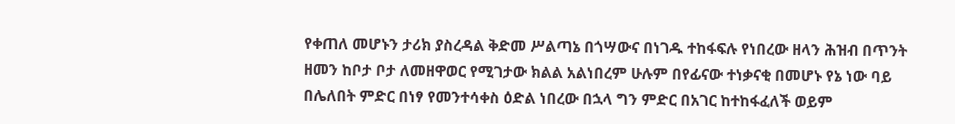የቀጠለ መሆኑን ታሪክ ያስረዳል ቅድመ ሥልጣኔ በጎሣውና በነገዱ ተከፋፍሉ የነበረው ዘላን ሕዝብ በጥንት ዘመን ከቦታ ቦታ ለመዘዋወር የሚገታው ክልል አልነበረም ሁሉም በየፊናው ተነቃናቂ በመሆኑ የኔ ነው ባይ በሌለበት ምድር በነፃ የመንተሳቀስ ዕድል ነበረው በኋላ ግን ምድር በአገር ከተከፋፈለች ወይም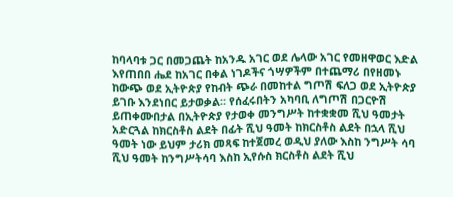ከባላባቱ ጋር በመጋጨት ከአንዱ አገር ወደ ሌላው አገር የመዘዋወር እድል እየጠበበ ሔደ ከአገር በቀል ነገዶችና ጎሣዎችም በተጨማሪ በየዘመኑ ከውጭ ወደ ኢትዮጵያ የከብት ጭራ በመከተል ግጦሽ ፍለጋ ወደ ኢትዮጵያ ይገቡ እንደነበር ይታወቃል። የሰፈሩበትን አካባቢ ለግጦሽ በጋርዮሽ ይጠቀሙበታል በኢትዮጵያ የታወቀ መንግሥት ከተቋቋመ ሺህ ዓመታት አድርጓል ከክርስቶስ ልደት በፊት ሺህ ዓመት ከክርስቶስ ልደት በኋላ ሺህ ዓመት ነው ይህም ታሪክ መጻፍ ከተጀመረ ወዲህ ያለው እስከ ንግሥት ሳባ ሺህ ዓመት ከንግሥትሳባ እስከ ኢየሱስ ክርስቶስ ልደት ሺህ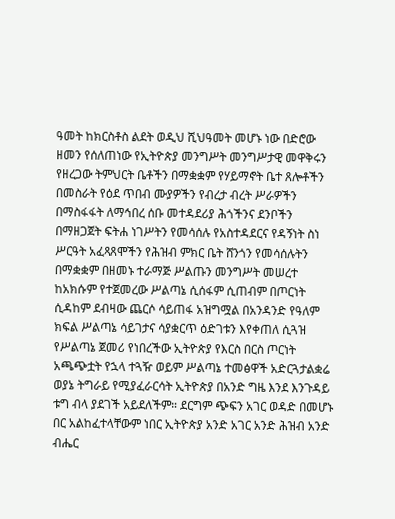ዓመት ከክርስቶስ ልደት ወዲህ ሺህዓመት መሆኑ ነው በድሮው ዘመን የሰለጠነው የኢትዮጵያ መንግሥት መንግሥታዊ መዋቅሩን የዘረጋው ትምህርት ቤቶችን በማቋቋም የሃይማኖት ቤተ ጸሎቶችን በመስራት የዕደ ጥበብ ሙያዎችን የብረታ ብረት ሥራዎችን በማስፋፋት ለማኅበረ ሰቡ መተዳደሪያ ሕጎችንና ደንቦችን በማዘጋጀት ፍትሐ ነገሥትን የመሳሰሉ የአስተዳደርና የዳኝነት ስነ ሥርዓት አፈጻጸሞችን የሕዝብ ምክር ቤት ሸንጎን የመሳሰሉትን በማቋቋም በዘመኑ ተራማጅ ሥልጡን መንግሥት መሠረተ ከአክሱም የተጀመረው ሥልጣኔ ሲሰፋም ሲጠብም በጦርነት ሲዳከም ደብዛው ጨርሶ ሳይጠፋ አዝግሟል በአንዳንድ የዓለም ክፍል ሥልጣኔ ሳይገታና ሳያቋርጥ ዕድገቱን እየቀጠለ ሲጓዝ የሥልጣኔ ጀመሪ የነበረችው ኢትዮጵያ የእርስ በርስ ጦርነት አጫጭቷት የኋላ ተጓዥ ወይም ሥልጣኔ ተመፅዋች አድርጓታልቋሬ ወያኔ ትግራይ የሚያፈራርሳት ኢትዮጵያ በአንድ ግዜ እንደ እንጉዳይ ቱግ ብላ ያደገች አይደለችም። ደርግም ጭፍን አገር ወዳድ በመሆኑ በር አልከፈተላቸውም ነበር ኢትዮጵያ አንድ አገር አንድ ሕዝብ አንድ ብሔር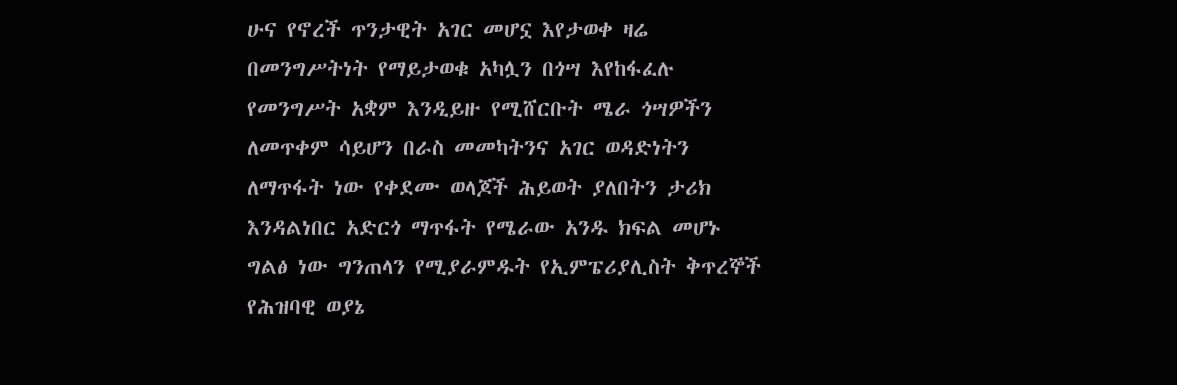ሁና የኖረች ጥንታዊት አገር መሆኗ እየታወቀ ዛሬ በመንግሥትነት የማይታወቁ አካሏን በጎሣ እየከፋፈሉ የመንግሥት አቋም እንዲይዙ የሚሸርቡት ሜራ ጎሣዎችን ለመጥቀም ሳይሆን በራስ መመካትንና አገር ወዳድነትን ለማጥፋት ነው የቀደሙ ወላጆች ሕይወት ያለበትን ታሪክ እንዳልነበር አድርጎ ማጥፋት የሜራው አንዱ ክፍል መሆኑ ግልፅ ነው ግንጠላን የሚያራምዱት የኢምፔሪያሊስት ቅጥረኞች የሕዝባዊ ወያኔ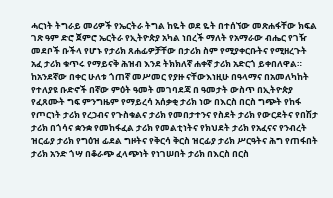ሓርነት ትግራይ መሪዎች የኤርትራ ትግል ከዬት ወደ ዬት በተሰኘው መጽሐፋቸው ክፍል ገጽ ዓም ድሮ ጀምሮ ኤርትራ የኢትዮጵያ አካል ነበረች ማለት የአማራው ብሔር የገዥ መደቦች ቡችላ የሆኑ የታሪክ ጸሐፊዎቻቸው በታሪክ ስም የሚያቀርቡትና የሚዘረጉት አፈ ታሪክ ቁጥሩ የማይናቅ ሕዝብ እንደ ትክክለኛ ሐቀኛ ታሪክ አድርጎ ይቀበለዋል። ከአንደኛው በቀር ሁለቱ ጎጠኛ መሥመር የያዙ ናቸውእነዚሁ በዓላማና በአመለካከት የተለያዩ ቡድኖች በኛው ምዕት ዓመት መገባደጃ በ ዓመታት ውስጥ በኢትዮጵያ የፈጸሙት ግፍ ምንግዜም የማይረሳ አሰቃቂ ታሪክ ነው በእርስ በርስ ግጭት የከፋ የጦርነት ታሪክ የረኃብና የጉስቁልና ታሪክ የመበታተንና የስደት ታሪክ የውርደትና የበሽታ ታሪክ በጎሳና ቋንቋ የመከፋፈል ታሪክ የመልቲነትና የክህደት ታሪክ የአፈናና የንብረት ዝርፊያ ታሪክ የግዕዝ ፊደል ግዞትና የቅርሳ ቅርስ ዝርፊያ ታሪክ ሥርዓትና ሕግ የጠፋበት ታሪክ አንድ ጎሣ በቆራጭ ፈላጭነት የነገሠበት ታሪክ በእርስ በርስ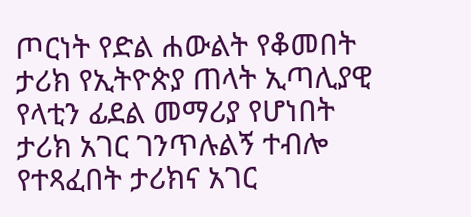ጦርነት የድል ሐውልት የቆመበት ታሪክ የኢትዮጵያ ጠላት ኢጣሊያዊ የላቲን ፊደል መማሪያ የሆነበት ታሪክ አገር ገንጥሉልኝ ተብሎ የተጻፈበት ታሪክና አገር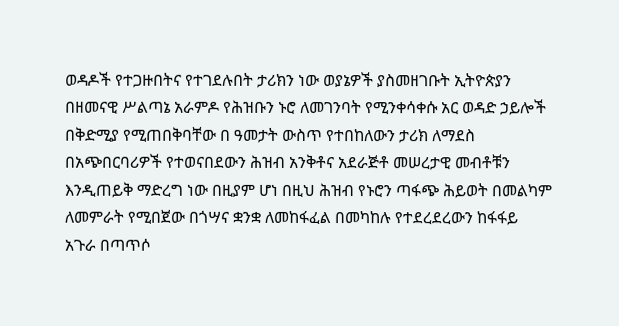ወዳዶች የተጋዙበትና የተገደሉበት ታሪክን ነው ወያኔዎች ያስመዘገቡት ኢትዮጵያን በዘመናዊ ሥልጣኔ አራምዶ የሕዝቡን ኑሮ ለመገንባት የሚንቀሳቀሱ አር ወዳድ ኃይሎች በቅድሚያ የሚጠበቅባቸው በ ዓመታት ውስጥ የተበከለውን ታሪክ ለማደስ በአጭበርባሪዎች የተወናበደውን ሕዝብ አንቅቶና አደራጅቶ መሠረታዊ መብቶቹን እንዲጠይቅ ማድረግ ነው በዚያም ሆነ በዚህ ሕዝብ የኑሮን ጣፋጭ ሕይወት በመልካም ለመምራት የሚበጀው በጎሣና ቋንቋ ለመከፋፈል በመካከሉ የተደረደረውን ከፋፋይ አጉራ በጣጥሶ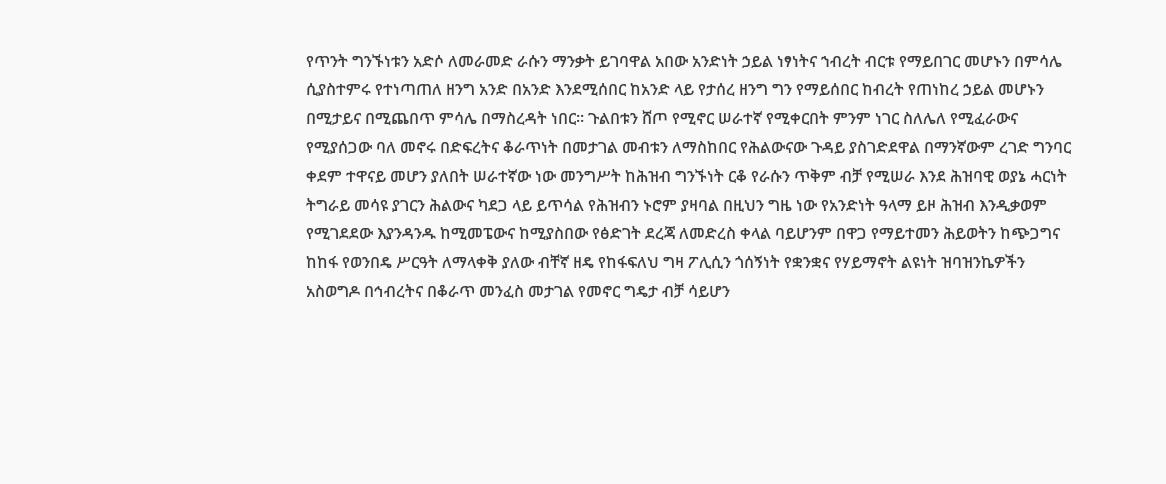የጥንት ግንኙነቱን አድሶ ለመራመድ ራሱን ማንቃት ይገባዋል አበው አንድነት ኃይል ነፃነትና ኀብረት ብርቱ የማይበገር መሆኑን በምሳሌ ሲያስተምሩ የተነጣጠለ ዘንግ አንድ በአንድ እንደሚሰበር ከአንድ ላይ የታሰረ ዘንግ ግን የማይሰበር ከብረት የጠነከረ ኃይል መሆኑን በሚታይና በሚጨበጥ ምሳሌ በማስረዳት ነበር። ጉልበቱን ሸጦ የሚኖር ሠራተኛ የሚቀርበት ምንም ነገር ስለሌለ የሚፈራውና የሚያሰጋው ባለ መኖሩ በድፍረትና ቆራጥነት በመታገል መብቱን ለማስከበር የሕልውናው ጉዳይ ያስገድደዋል በማንኛውም ረገድ ግንባር ቀደም ተዋናይ መሆን ያለበት ሠራተኛው ነው መንግሥት ከሕዝብ ግንኙነት ርቆ የራሱን ጥቅም ብቻ የሚሠራ እንደ ሕዝባዊ ወያኔ ሓርነት ትግራይ መሳዩ ያገርን ሕልውና ካደጋ ላይ ይጥሳል የሕዝብን ኑሮም ያዛባል በዚህን ግዜ ነው የአንድነት ዓላማ ይዞ ሕዝብ እንዲቃወም የሚገደደው እያንዳንዱ ከሚመፔውና ከሚያስበው የፅድገት ደረጃ ለመድረስ ቀላል ባይሆንም በዋጋ የማይተመን ሕይወትን ከጭጋግና ከከፋ የወንበዴ ሥርዓት ለማላቀቅ ያለው ብቸኛ ዘዴ የከፋፍለህ ግዛ ፖሊሲን ጎሰኝነት የቋንቋና የሃይማኖት ልዩነት ዝባዝንኬዎችን አስወግዶ በኅብረትና በቆራጥ መንፈስ መታገል የመኖር ግዴታ ብቻ ሳይሆን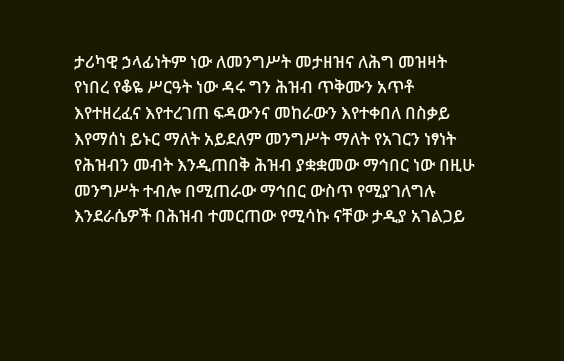ታሪካዊ ኃላፊነትም ነው ለመንግሥት መታዘዝና ለሕግ መዝዛት የነበረ የቆዬ ሥርዓት ነው ዳሩ ግን ሕዝብ ጥቅሙን አጥቶ እየተዘረፈና እየተረገጠ ፍዳውንና መከራውን እየተቀበለ በስቃይ እየማሰነ ይኑር ማለት አይደለም መንግሥት ማለት የአገርን ነፃነት የሕዝብን መብት እንዲጠበቅ ሕዝብ ያቋቋመው ማኅበር ነው በዚሁ መንግሥት ተብሎ በሚጠራው ማኅበር ውስጥ የሚያገለግሉ እንደራሴዎች በሕዝብ ተመርጠው የሚሳኩ ናቸው ታዲያ አገልጋይ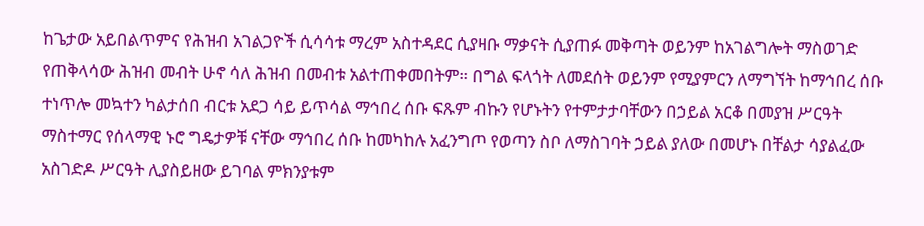ከጌታው አይበልጥምና የሕዝብ አገልጋዮች ሲሳሳቱ ማረም አስተዳደር ሲያዛቡ ማቃናት ሲያጠፉ መቅጣት ወይንም ከአገልግሎት ማስወገድ የጠቅላሳው ሕዝብ መብት ሁኖ ሳለ ሕዝብ በመብቱ አልተጠቀመበትም። በግል ፍላጎት ለመደሰት ወይንም የሚያምርን ለማግኘት ከማኅበረ ሰቡ ተነጥሎ መኳተን ካልታሰበ ብርቱ አደጋ ሳይ ይጥሳል ማኅበረ ሰቡ ፍጹም ብኩን የሆኑትን የተምታታባቸውን በኃይል አርቆ በመያዝ ሥርዓት ማስተማር የሰላማዊ ኑሮ ግዴታዎቹ ናቸው ማኅበረ ሰቡ ከመካከሉ አፈንግጦ የወጣን ስቦ ለማስገባት ኃይል ያለው በመሆኑ በቸልታ ሳያልፈው አስገድዶ ሥርዓት ሊያስይዘው ይገባል ምክንያቱም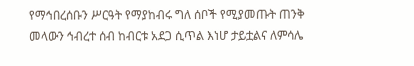የማኅበረሰቡን ሥርዓት የማያከብሩ ግለ ሰቦች የሚያመጡት ጠንቅ መላውን ኅብረተ ሰብ ከብርቱ አደጋ ሲጥል እነሆ ታይቷልና ለምሳሌ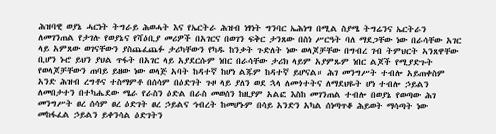ሕዝባዊ ወያኔ ሓርነት ትግራይ ሕወሓት እና የኤርትራ ሕዝብ ነፃነት ግንባር ኤሕነግ በሚል ስያሜ ትግሬንና ኤርትራን ለመገንጠል የታገሉ የወያኔና የሻዕቢያ መሪዎች በአገርና በወገን ፍቅር ታንጸው በስነ ሥርዓት ባለ ማደጋቸው ነው በራሳቸው አገር ላይ አምጸው ወገናቸውን ያስጨፈጨፉ ታሪካቸውን የካዱ ከንቃት ጉድለት ነው ወላጆቻቸው በግብረ ገብ ትምህርት ኣንጸዋቸው ቢሆን ኑሮ ይህን ያህል ጥፋት በአገር ላይ አያደርሱም ነበር በራሳቸው ታሪክ ላይም አያምጹም ነበር ልጆች የሚያድጉት የወላጆቻቸውን ጠባይ ይዘው ነው ወላጅ አባት ከዳተኛ ከሆነ ልጁም ከዳተኛ ይሆናል። ሕገ መንግሥት ተብሎ አይጠቀስም አንድ ሕዝብ ረግቶና ተስማምቶ በሰሳም በዕድገት ጉዞ ላይ ያለን ወደ ኋላ ለመጎተትና ለማደህዬት ሆነ ተብሎ ኃይልን ለመበታተን በተካሔደው ሜራ የራስን ዕድል በራስ መወሰን ከዚያም አልፎ እስከ መገንጠል ተብሎ በወያኔ የወጣው ሕገ መንግሥት ፀረ ሰሳም ፀረ ዕድገት ፀረ ኃይልና ኅብረት ከመሆኑም በሳይ አንድን አካል ሰነጣጥቆ ሕይወት ማሳጣት ነው መከፋፈል ኃይልን ይቀንሳል ዕድገትን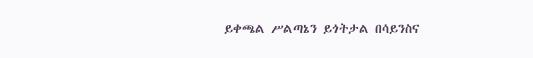ይቀጫል ሥልጣኔን ይጎትታል በሳይንስና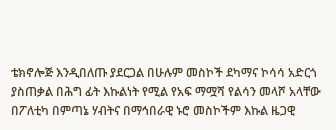ቴክኖሎጅ እንዲበለጡ ያደርጋል በሁሉም መስኮች ደካማና ኮሳሳ አድርጎ ያስጠቃል በሕግ ፊት እኩልነት የሚል የአፍ ማሟሻ የልሳን መላሾ አላቸው በፖለቲካ በምጣኔ ሃብትና በማኅበራዊ ኑሮ መስኮችም እኩል ዜጋዊ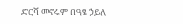ድርሻ መኖሩም በዓፄ ኃይለ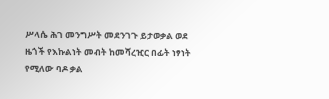ሥላሴ ሕገ መንግሥት መደንገጉ ይታወቃል ወደ ዜጎች የእኩልነት መብት ከመሻረዢር በፊት ነፃነት የሚለው ባዶ ቃል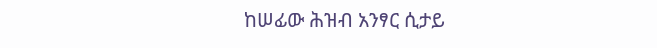ከሠፊው ሕዝብ አንፃር ሲታይ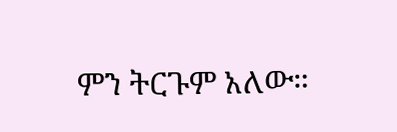ምን ትርጉም አለው።